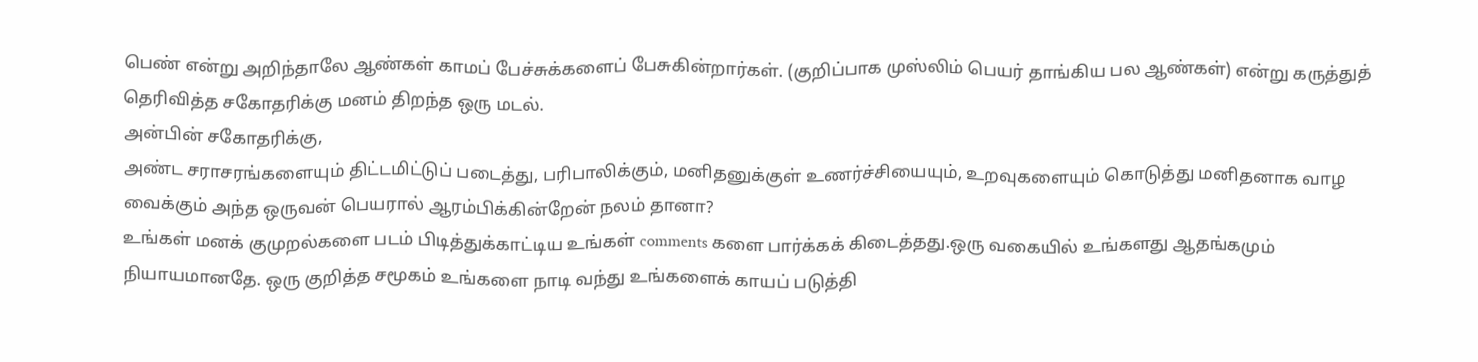பெண் என்று அறிந்தாலே ஆண்கள் காமப் பேச்சுக்களைப் பேசுகின்றார்கள். (குறிப்பாக முஸ்லிம் பெயர் தாங்கிய பல ஆண்கள்) என்று கருத்துத் தெரிவித்த சகோதரிக்கு மனம் திறந்த ஒரு மடல்.
அன்பின் சகோதரிக்கு,
அண்ட சராசரங்களையும் திட்டமிட்டுப் படைத்து, பரிபாலிக்கும், மனிதனுக்குள் உணர்ச்சியையும், உறவுகளையும் கொடுத்து மனிதனாக வாழ வைக்கும் அந்த ஒருவன் பெயரால் ஆரம்பிக்கின்றேன் நலம் தானா?
உங்கள் மனக் குமுறல்களை படம் பிடித்துக்காட்டிய உங்கள் comments களை பார்க்கக் கிடைத்தது.ஒரு வகையில் உங்களது ஆதங்கமும் நியாயமானதே. ஒரு குறித்த சமூகம் உங்களை நாடி வந்து உங்களைக் காயப் படுத்தி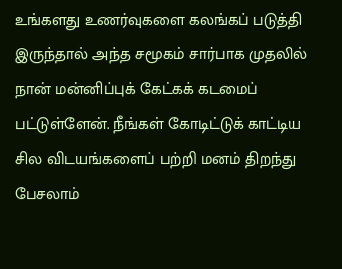உங்களது உணர்வுகளை கலங்கப் படுத்தி இருந்தால் அந்த சமூகம் சார்பாக முதலில் நான் மன்னிப்புக் கேட்கக் கடமைப் பட்டுள்ளேன். நீங்கள் கோடிட்டுக் காட்டிய சில விடயங்களைப் பற்றி மனம் திறந்து பேசலாம்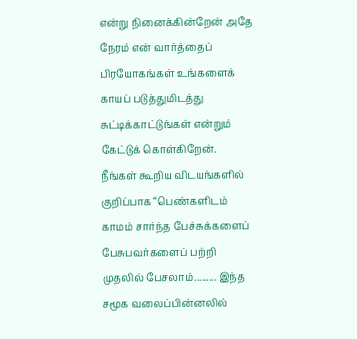என்று நினைக்கின்றேன் அதே நேரம் என் வார்த்தைப் பிரயோகங்கள் உங்களைக் காயப் படுத்துமிடத்து சுட்டிக்காட்டுங்கள் என்றும் கேட்டுக் கொள்கிறேன்.
நீங்கள் கூறிய விடயங்களில் குறிப்பாக “பெண்களிடம் காமம் சார்ந்த பேச்சுக்களைப் பேசுபவர்களைப் பற்றி முதலில் பேசலாம்......... இந்த சமூக வலைப்பின்னலில்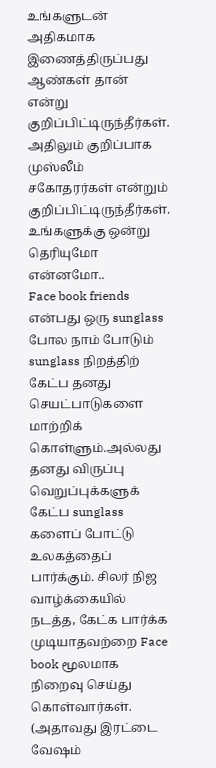உங்களுடன் அதிகமாக இணைத்திருப்பது ஆண்கள் தான் என்று குறிப்பிட்டிருந்தீர்கள். அதிலும் குறிப்பாக முஸ்லீம் சகோதரர்கள் என்றும் குறிப்பிட்டிருந்தீர்கள். உங்களுக்கு ஒன்று தெரியுமோ என்னமோ..
Face book friends என்பது ஒரு sunglass போல நாம் போடும் sunglass நிறத்திற் கேட்ப தனது செயட்பாடுகளை மாற்றிக் கொள்ளும்.அல்லது தனது விருப்பு வெறுப்புக்களுக் கேட்ப sunglass களைப் போட்டு உலகத்தைப் பார்க்கும். சிலர் நிஜ வாழ்க்கையில் நடத்த, கேட்க பார்க்க முடியாதவற்றை Face book மூலமாக நிறைவு செய்து கொள்வார்கள். (அதாவது இரட்டை வேஷம்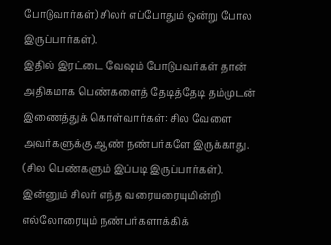போடுவார்கள்) சிலர் எப்போதும் ஒன்று போல இருப்பார்கள்).
இதில் இரட்டை வேஷம் போடுபவர்கள் தான் அதிகமாக பெண்களைத் தேடித்தேடி தம்முடன் இணைத்துக் கொள்வார்கள்: சில வேளை அவர்களுக்கு ஆண் நண்பர்களே இருக்காது. (சில பெண்களும் இப்படி இருப்பார்கள்).
இன்னும் சிலர் எந்த வரையரையுமின்றி எல்லோரையும் நண்பர்களாக்கிக்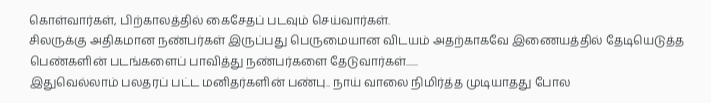கொள்வார்கள், பிற்காலத்தில் கைசேதப் படவும் செய்வார்கள்.
சிலருக்கு அதிகமான நண்பர்கள் இருப்பது பெருமையான விடயம் அதற்காகவே இணையத்தில் தேடியெடுத்த பெண்களின் படங்களைப் பாவித்து நண்பர்களை தேடுவார்கள்......
இதுவெல்லாம் பலதரப் பட்ட மனிதர்களின் பண்பு.. நாய் வாலை நிமிர்த்த முடியாதது போல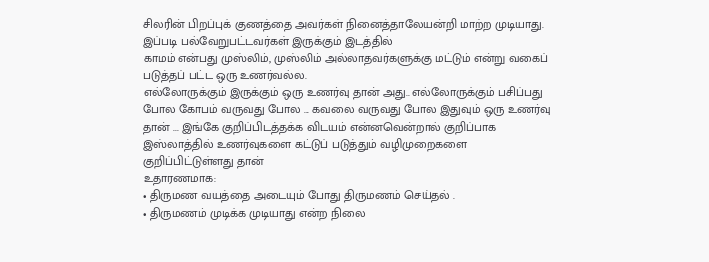சிலரின் பிறப்புக் குணத்தை அவர்கள் நினைத்தாலேயன்றி மாற்ற முடியாது.
இப்படி பல்வேறுபட்டவர்கள் இருக்கும் இடத்தில்
காமம் என்பது முஸ்லிம், முஸ்லிம் அல்லாதவர்களுக்கு மட்டும் என்று வகைப் படுத்தப் பட்ட ஒரு உணர்வல்ல.
எல்லோருக்கும் இருக்கும் ஒரு உணர்வு தான் அது.. எல்லோருக்கும் பசிப்பது போல கோபம் வருவது போல ... கவலை வருவது போல இதுவும் ஒரு உணர்வு தான் ... இங்கே குறிப்பிடத்தக்க விடயம் என்னவென்றால் குறிப்பாக இஸ்லாத்தில் உணர்வுகளை கட்டுப் படுத்தும் வழிமுறைகளை குறிப்பிட்டுள்ளது தான்
உதாரணமாக:
• திருமண வயத்தை அடையும் போது திருமணம் செய்தல் .
• திருமணம் முடிக்க முடியாது என்ற நிலை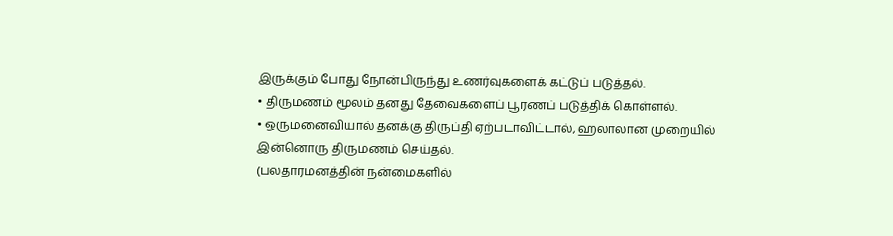இருக்கும் போது நோன்பிருந்து உணர்வுகளைக் கட்டுப் படுத்தல்.
• திருமணம் மூலம் தனது தேவைகளைப் பூரணப் படுத்திக் கொள்ளல்.
• ஒருமனைவியால் தனக்கு திருப்தி ஏற்படாவிட்டால், ஹலாலான முறையில் இன்னொரு திருமணம் செய்தல்.
(பலதாரமனத்தின் நன்மைகளில்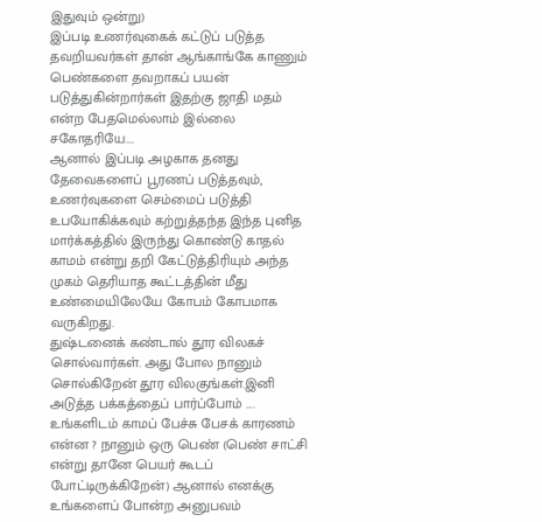இதுவும் ஒன்று)
இப்படி உணர்வுகைக் கட்டுப் படுத்த தவறியவர்கள் தான் ஆங்காங்கே காணும் பெண்களை தவறாகப் பயன் படுத்துகின்றார்கள் இதற்கு ஜாதி மதம் என்ற பேதமெல்லாம் இல்லை சகோதரியே....
ஆனால் இப்படி அழகாக தனது தேவைகளைப் பூரணப் படுத்தவும், உணர்வுகளை செம்மைப் படுத்தி உபயோகிக்கவும் கற்றுத்தந்த இந்த புனித மார்க்கத்தில் இருந்து கொண்டு காதல் காமம் என்று தறி கேட்டுத்திரியும் அந்த முகம் தெரியாத கூட்டத்தின் மீது உண்மையிலேயே கோபம் கோபமாக வருகிறது.
துஷ்டனைக் கண்டால் தூர விலகச் சொல்வார்கள். அது போல நானும் சொல்கிறேன் தூர விலகுங்கள்.இனி அடுத்த பக்கத்தைப் பார்ப்போம் ....
உங்களிடம் காமப் பேச்சு பேசக் காரணம் என்ன ? நானும் ஒரு பெண் (பெண் சாட்சி என்று தானே பெயர் கூடப் போட்டிருக்கிறேன்) ஆனால் எனக்கு உங்களைப் போன்ற அனுபவம்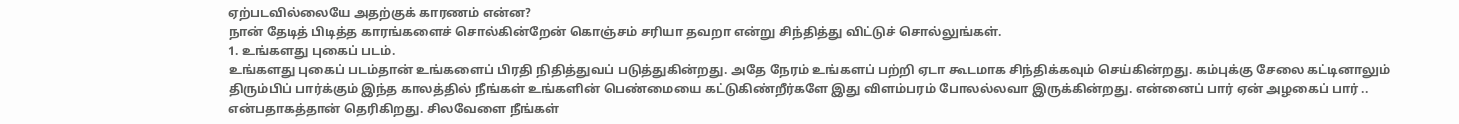ஏற்படவில்லையே அதற்குக் காரணம் என்ன?
நான் தேடித் பிடித்த காரங்களைச் சொல்கின்றேன் கொஞ்சம் சரியா தவறா என்று சிந்தித்து விட்டுச் சொல்லுங்கள்.
1. உங்களது புகைப் படம்.
உங்களது புகைப் படம்தான் உங்களைப் பிரதி நிதித்துவப் படுத்துகின்றது. அதே நேரம் உங்களப் பற்றி ஏடா கூடமாக சிந்திக்கவும் செய்கின்றது. கம்புக்கு சேலை கட்டினாலும் திரும்பிப் பார்க்கும் இந்த காலத்தில் நீங்கள் உங்களின் பெண்மையை கட்டுகிண்றீர்களே இது விளம்பரம் போலல்லவா இருக்கின்றது. என்னைப் பார் ஏன் அழகைப் பார் .. என்பதாகத்தான் தெரிகிறது. சிலவேளை நீங்கள்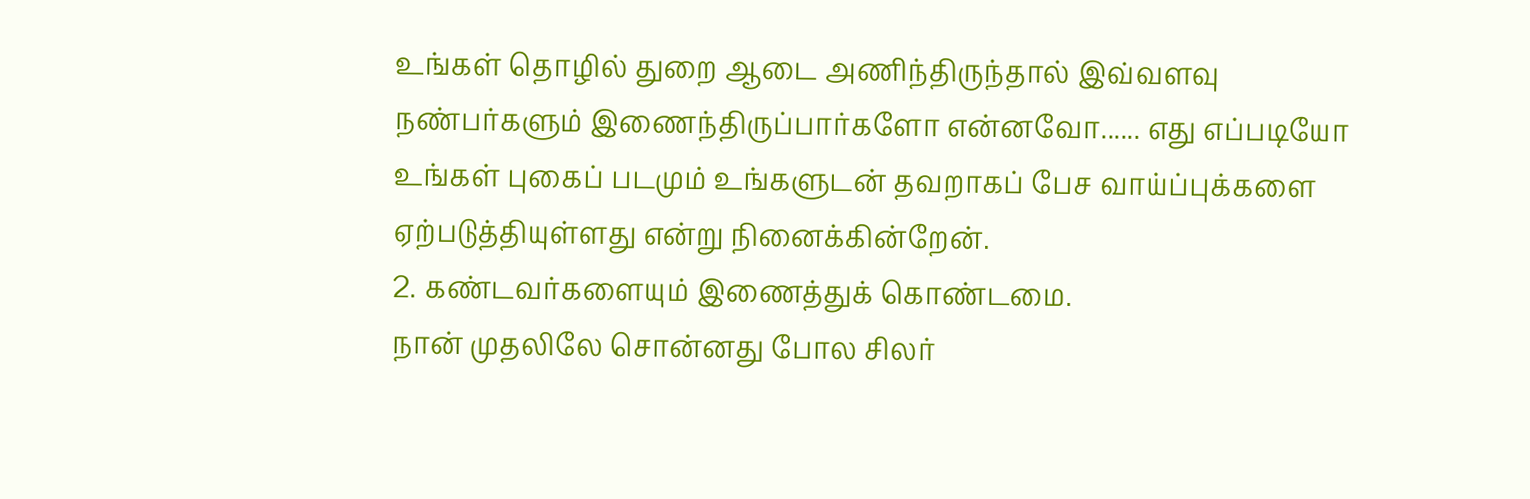உங்கள் தொழில் துறை ஆடை அணிந்திருந்தால் இவ்வளவு நண்பர்களும் இணைந்திருப்பார்களோ என்னவோ...... எது எப்படியோ உங்கள் புகைப் படமும் உங்களுடன் தவறாகப் பேச வாய்ப்புக்களை ஏற்படுத்தியுள்ளது என்று நினைக்கின்றேன்.
2. கண்டவர்களையும் இணைத்துக் கொண்டமை.
நான் முதலிலே சொன்னது போல சிலர்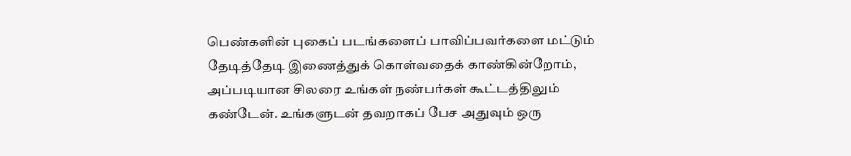பெண்களின் புகைப் படங்களைப் பாவிப்பவர்களை மட்டும் தேடித்தேடி இணைத்துக் கொள்வதைக் காண்கின்றோம், அப்படியான சிலரை உங்கள் நண்பர்கள் கூட்டத்திலும் கண்டேன். உங்களுடன் தவறாகப் பேச அதுவும் ஒரு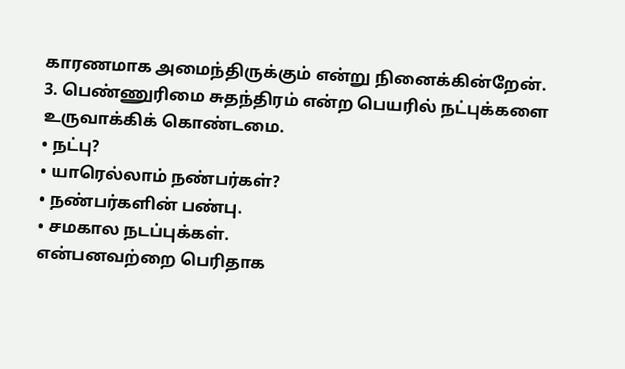காரணமாக அமைந்திருக்கும் என்று நினைக்கின்றேன்.
3. பெண்ணுரிமை சுதந்திரம் என்ற பெயரில் நட்புக்களை உருவாக்கிக் கொண்டமை.
• நட்பு?
• யாரெல்லாம் நண்பர்கள்?
• நண்பர்களின் பண்பு.
• சமகால நடப்புக்கள்.
என்பனவற்றை பெரிதாக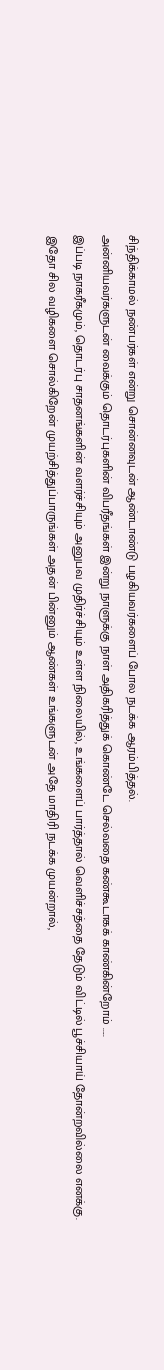சிந்திக்காமல் நண்பர்கள் என்று சொன்னவுடன் ஆண்டாண்டு பழகியவர்களைப் போல நடக்க ஆரம்பித்தல்.
அன்னியவர்களுடன் வைக்கும் தொடர்புகளின் விபரீதங்கள் இன்று நாளுக்கு நாள் அதிகரித்துக் கொண்டே செல்வதை கண்கூடாகக் காண்கின்றோம் .....
இப்படி நாகரீகமும், தொடர்பு சாதனங்களின் வளர்ச்சியும் அனுபவ முதிர்ச்சியும் உள்ள நிலையில், உங்களைப் பார்த்தால் வெளிச்சத்தை தேடும் விட்டில் பூச்சியாய் தோன்றவில்லை எனக்கு.
இதோ சில வழிகளை சொல்கிறேன் முயற்சித்துப்பாருங்கள் அதன் பின்னும் ஆண்கள் உங்களுடன் அதே மாதிரி நடக்க முயன்றால்,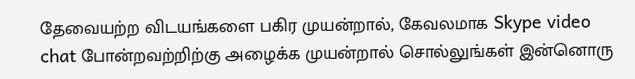தேவையற்ற விடயங்களை பகிர முயன்றால், கேவலமாக Skype video chat போன்றவற்றிற்கு அழைக்க முயன்றால் சொல்லுங்கள் இன்னொரு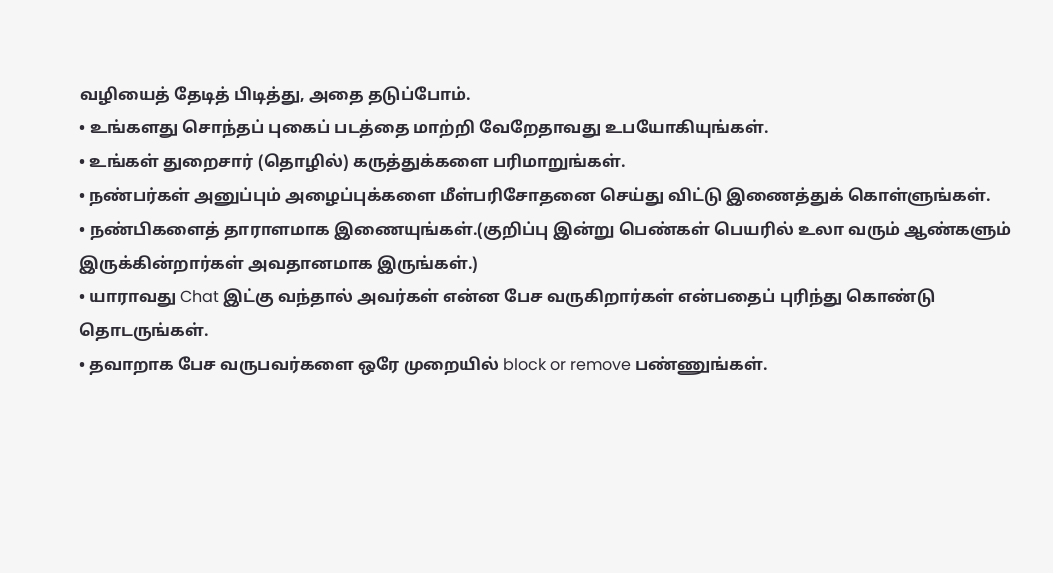வழியைத் தேடித் பிடித்து, அதை தடுப்போம்.
• உங்களது சொந்தப் புகைப் படத்தை மாற்றி வேறேதாவது உபயோகியுங்கள்.
• உங்கள் துறைசார் (தொழில்) கருத்துக்களை பரிமாறுங்கள்.
• நண்பர்கள் அனுப்பும் அழைப்புக்களை மீள்பரிசோதனை செய்து விட்டு இணைத்துக் கொள்ளுங்கள்.
• நண்பிகளைத் தாராளமாக இணையுங்கள்.(குறிப்பு இன்று பெண்கள் பெயரில் உலா வரும் ஆண்களும் இருக்கின்றார்கள் அவதானமாக இருங்கள்.)
• யாராவது Chat இட்கு வந்தால் அவர்கள் என்ன பேச வருகிறார்கள் என்பதைப் புரிந்து கொண்டு தொடருங்கள்.
• தவாறாக பேச வருபவர்களை ஒரே முறையில் block or remove பண்ணுங்கள்.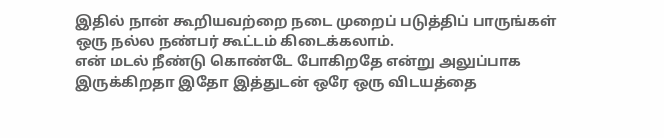இதில் நான் கூறியவற்றை நடை முறைப் படுத்திப் பாருங்கள் ஒரு நல்ல நண்பர் கூட்டம் கிடைக்கலாம்.
என் மடல் நீண்டு கொண்டே போகிறதே என்று அலுப்பாக இருக்கிறதா இதோ இத்துடன் ஒரே ஒரு விடயத்தை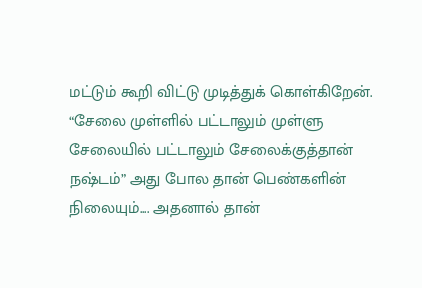மட்டும் கூறி விட்டு முடித்துக் கொள்கிறேன்.
“சேலை முள்ளில் பட்டாலும் முள்ளு சேலையில் பட்டாலும் சேலைக்குத்தான் நஷ்டம்” அது போல தான் பெண்களின் நிலையும்.... அதனால் தான்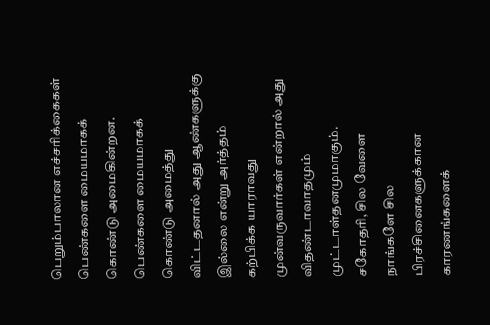பெறும்பாலான எச்சரிக்கைகள் பெண்களை மையமாகக் கொண்டு அமைகின்றன. பெண்களை மையமாகக் கொண்டு அமைத்து விட்டதனால் அது ஆண்களுக்கு இல்லை என்று அர்த்தம் கற்பிக்க யாராவது முன்வருவார்கள் என்றால் அது விதண்டாவாதமும் முட்டாள்தனமுமாகும்.
சகோதரி, சில வேளை நாங்களே சில பிரச்சினைகளுக்கான காரணங்களைக்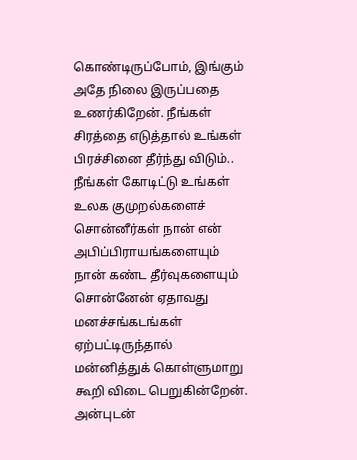கொண்டிருப்போம், இங்கும் அதே நிலை இருப்பதை உணர்கிறேன். நீங்கள் சிரத்தை எடுத்தால் உங்கள் பிரச்சினை தீர்ந்து விடும்.. நீங்கள் கோடிட்டு உங்கள் உலக குமுறல்களைச் சொன்னீர்கள் நான் என் அபிப்பிராயங்களையும் நான் கண்ட தீர்வுகளையும் சொன்னேன் ஏதாவது மனச்சங்கடங்கள் ஏற்பட்டிருந்தால் மன்னித்துக் கொள்ளுமாறு கூறி விடை பெறுகின்றேன்.
அன்புடன்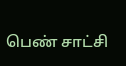பெண் சாட்சி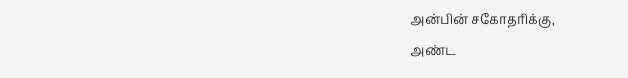அன்பின் சகோதரிக்கு,
அண்ட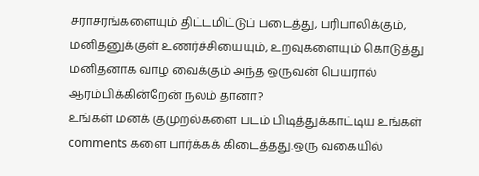சராசரங்களையும் திட்டமிட்டுப் படைத்து, பரிபாலிக்கும், மனிதனுக்குள் உணர்ச்சியையும், உறவுகளையும் கொடுத்து மனிதனாக வாழ வைக்கும் அந்த ஒருவன் பெயரால் ஆரம்பிக்கின்றேன் நலம் தானா?
உங்கள் மனக் குமுறல்களை படம் பிடித்துக்காட்டிய உங்கள் comments களை பார்க்கக் கிடைத்தது.ஒரு வகையில்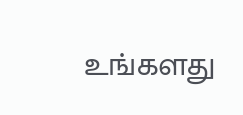உங்களது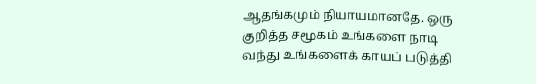ஆதங்கமும் நியாயமானதே. ஒரு குறித்த சமூகம் உங்களை நாடி வந்து உங்களைக் காயப் படுத்தி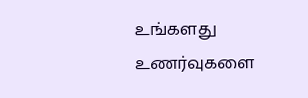உங்களது உணர்வுகளை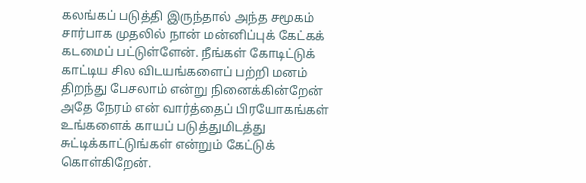கலங்கப் படுத்தி இருந்தால் அந்த சமூகம் சார்பாக முதலில் நான் மன்னிப்புக் கேட்கக் கடமைப் பட்டுள்ளேன். நீங்கள் கோடிட்டுக் காட்டிய சில விடயங்களைப் பற்றி மனம் திறந்து பேசலாம் என்று நினைக்கின்றேன் அதே நேரம் என் வார்த்தைப் பிரயோகங்கள் உங்களைக் காயப் படுத்துமிடத்து சுட்டிக்காட்டுங்கள் என்றும் கேட்டுக் கொள்கிறேன்.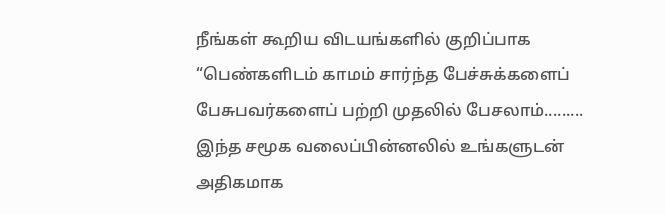நீங்கள் கூறிய விடயங்களில் குறிப்பாக “பெண்களிடம் காமம் சார்ந்த பேச்சுக்களைப் பேசுபவர்களைப் பற்றி முதலில் பேசலாம்......... இந்த சமூக வலைப்பின்னலில் உங்களுடன் அதிகமாக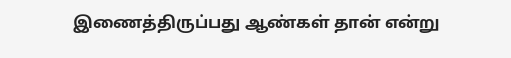இணைத்திருப்பது ஆண்கள் தான் என்று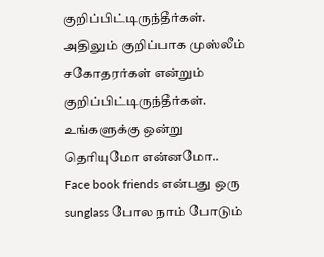குறிப்பிட்டிருந்தீர்கள். அதிலும் குறிப்பாக முஸ்லீம் சகோதரர்கள் என்றும் குறிப்பிட்டிருந்தீர்கள். உங்களுக்கு ஒன்று தெரியுமோ என்னமோ..
Face book friends என்பது ஒரு sunglass போல நாம் போடும்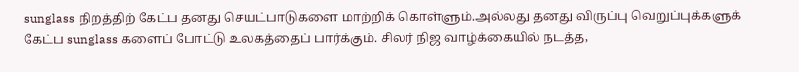sunglass நிறத்திற் கேட்ப தனது செயட்பாடுகளை மாற்றிக் கொள்ளும்.அல்லது தனது விருப்பு வெறுப்புக்களுக் கேட்ப sunglass களைப் போட்டு உலகத்தைப் பார்க்கும். சிலர் நிஜ வாழ்க்கையில் நடத்த,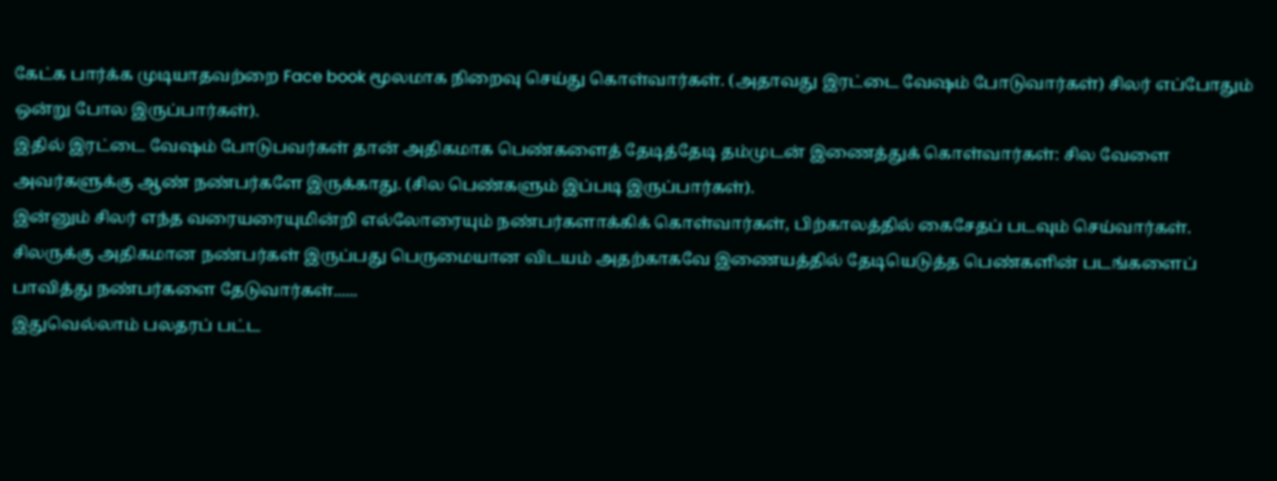கேட்க பார்க்க முடியாதவற்றை Face book மூலமாக நிறைவு செய்து கொள்வார்கள். (அதாவது இரட்டை வேஷம் போடுவார்கள்) சிலர் எப்போதும் ஒன்று போல இருப்பார்கள்).
இதில் இரட்டை வேஷம் போடுபவர்கள் தான் அதிகமாக பெண்களைத் தேடித்தேடி தம்முடன் இணைத்துக் கொள்வார்கள்: சில வேளை அவர்களுக்கு ஆண் நண்பர்களே இருக்காது. (சில பெண்களும் இப்படி இருப்பார்கள்).
இன்னும் சிலர் எந்த வரையரையுமின்றி எல்லோரையும் நண்பர்களாக்கிக் கொள்வார்கள், பிற்காலத்தில் கைசேதப் படவும் செய்வார்கள்.
சிலருக்கு அதிகமான நண்பர்கள் இருப்பது பெருமையான விடயம் அதற்காகவே இணையத்தில் தேடியெடுத்த பெண்களின் படங்களைப் பாவித்து நண்பர்களை தேடுவார்கள்......
இதுவெல்லாம் பலதரப் பட்ட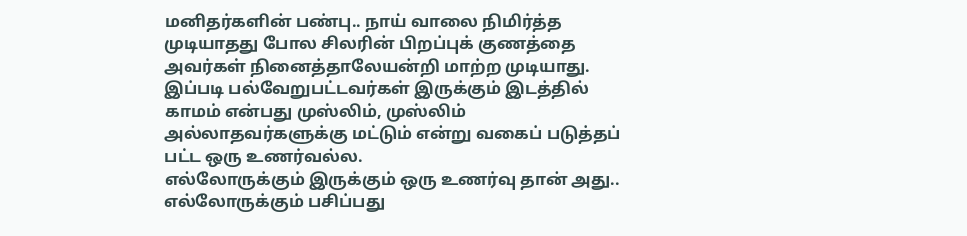மனிதர்களின் பண்பு.. நாய் வாலை நிமிர்த்த முடியாதது போல சிலரின் பிறப்புக் குணத்தை அவர்கள் நினைத்தாலேயன்றி மாற்ற முடியாது.
இப்படி பல்வேறுபட்டவர்கள் இருக்கும் இடத்தில்
காமம் என்பது முஸ்லிம், முஸ்லிம் அல்லாதவர்களுக்கு மட்டும் என்று வகைப் படுத்தப் பட்ட ஒரு உணர்வல்ல.
எல்லோருக்கும் இருக்கும் ஒரு உணர்வு தான் அது.. எல்லோருக்கும் பசிப்பது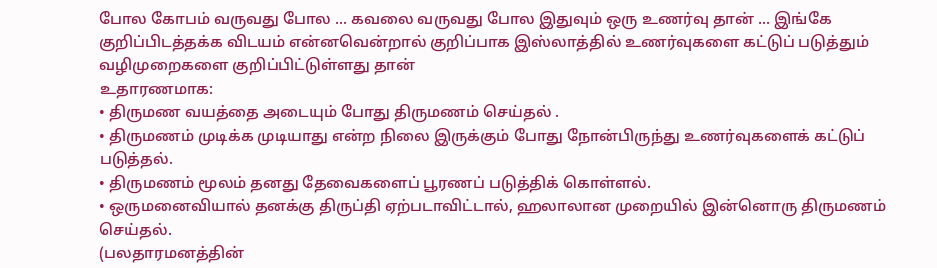போல கோபம் வருவது போல ... கவலை வருவது போல இதுவும் ஒரு உணர்வு தான் ... இங்கே குறிப்பிடத்தக்க விடயம் என்னவென்றால் குறிப்பாக இஸ்லாத்தில் உணர்வுகளை கட்டுப் படுத்தும் வழிமுறைகளை குறிப்பிட்டுள்ளது தான்
உதாரணமாக:
• திருமண வயத்தை அடையும் போது திருமணம் செய்தல் .
• திருமணம் முடிக்க முடியாது என்ற நிலை இருக்கும் போது நோன்பிருந்து உணர்வுகளைக் கட்டுப் படுத்தல்.
• திருமணம் மூலம் தனது தேவைகளைப் பூரணப் படுத்திக் கொள்ளல்.
• ஒருமனைவியால் தனக்கு திருப்தி ஏற்படாவிட்டால், ஹலாலான முறையில் இன்னொரு திருமணம் செய்தல்.
(பலதாரமனத்தின்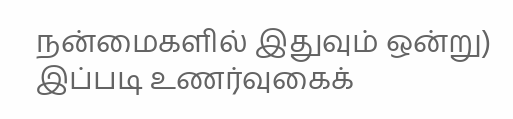நன்மைகளில் இதுவும் ஒன்று)
இப்படி உணர்வுகைக்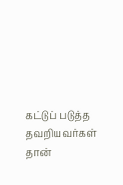கட்டுப் படுத்த தவறியவர்கள் தான்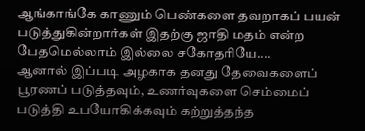ஆங்காங்கே காணும் பெண்களை தவறாகப் பயன் படுத்துகின்றார்கள் இதற்கு ஜாதி மதம் என்ற பேதமெல்லாம் இல்லை சகோதரியே....
ஆனால் இப்படி அழகாக தனது தேவைகளைப் பூரணப் படுத்தவும், உணர்வுகளை செம்மைப் படுத்தி உபயோகிக்கவும் கற்றுத்தந்த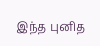இந்த புனித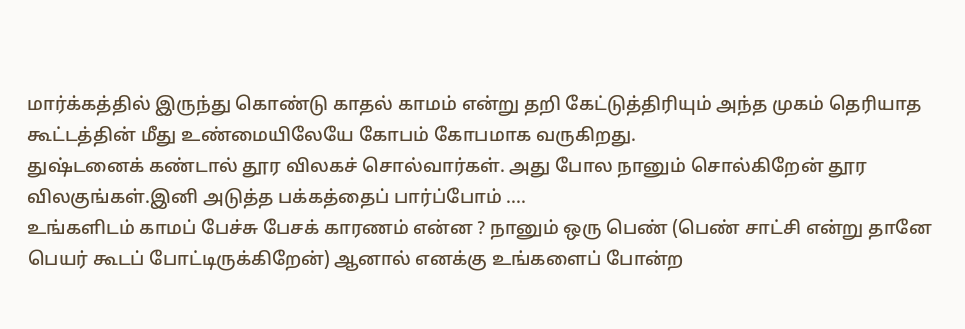மார்க்கத்தில் இருந்து கொண்டு காதல் காமம் என்று தறி கேட்டுத்திரியும் அந்த முகம் தெரியாத கூட்டத்தின் மீது உண்மையிலேயே கோபம் கோபமாக வருகிறது.
துஷ்டனைக் கண்டால் தூர விலகச் சொல்வார்கள். அது போல நானும் சொல்கிறேன் தூர விலகுங்கள்.இனி அடுத்த பக்கத்தைப் பார்ப்போம் ....
உங்களிடம் காமப் பேச்சு பேசக் காரணம் என்ன ? நானும் ஒரு பெண் (பெண் சாட்சி என்று தானே பெயர் கூடப் போட்டிருக்கிறேன்) ஆனால் எனக்கு உங்களைப் போன்ற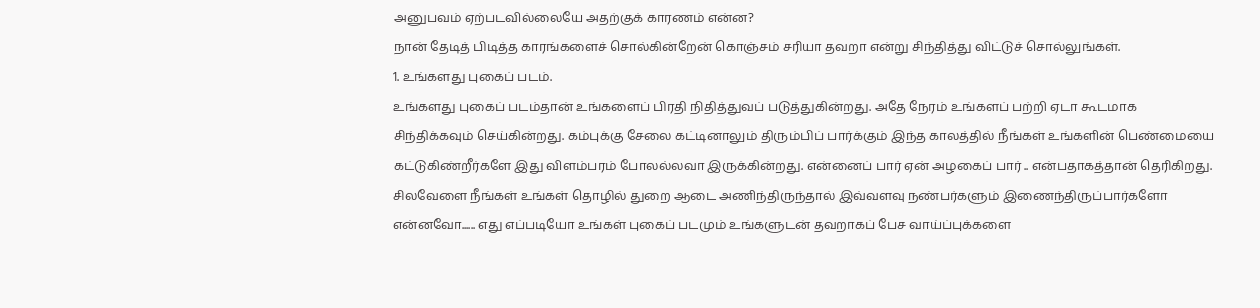அனுபவம் ஏற்படவில்லையே அதற்குக் காரணம் என்ன?
நான் தேடித் பிடித்த காரங்களைச் சொல்கின்றேன் கொஞ்சம் சரியா தவறா என்று சிந்தித்து விட்டுச் சொல்லுங்கள்.
1. உங்களது புகைப் படம்.
உங்களது புகைப் படம்தான் உங்களைப் பிரதி நிதித்துவப் படுத்துகின்றது. அதே நேரம் உங்களப் பற்றி ஏடா கூடமாக சிந்திக்கவும் செய்கின்றது. கம்புக்கு சேலை கட்டினாலும் திரும்பிப் பார்க்கும் இந்த காலத்தில் நீங்கள் உங்களின் பெண்மையை கட்டுகிண்றீர்களே இது விளம்பரம் போலல்லவா இருக்கின்றது. என்னைப் பார் ஏன் அழகைப் பார் .. என்பதாகத்தான் தெரிகிறது. சிலவேளை நீங்கள் உங்கள் தொழில் துறை ஆடை அணிந்திருந்தால் இவ்வளவு நண்பர்களும் இணைந்திருப்பார்களோ என்னவோ...... எது எப்படியோ உங்கள் புகைப் படமும் உங்களுடன் தவறாகப் பேச வாய்ப்புக்களை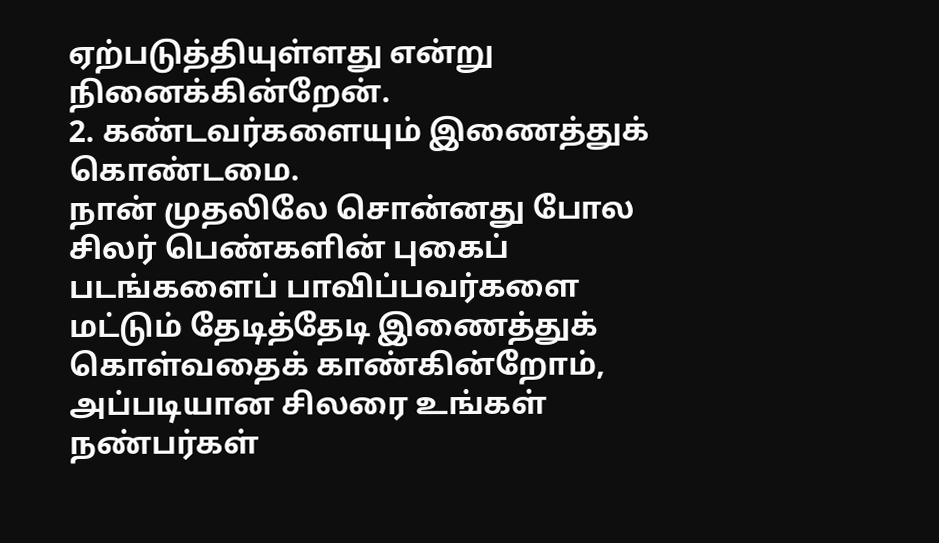ஏற்படுத்தியுள்ளது என்று நினைக்கின்றேன்.
2. கண்டவர்களையும் இணைத்துக் கொண்டமை.
நான் முதலிலே சொன்னது போல சிலர் பெண்களின் புகைப் படங்களைப் பாவிப்பவர்களை மட்டும் தேடித்தேடி இணைத்துக் கொள்வதைக் காண்கின்றோம், அப்படியான சிலரை உங்கள் நண்பர்கள்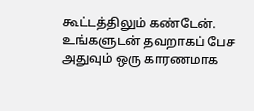கூட்டத்திலும் கண்டேன். உங்களுடன் தவறாகப் பேச அதுவும் ஒரு காரணமாக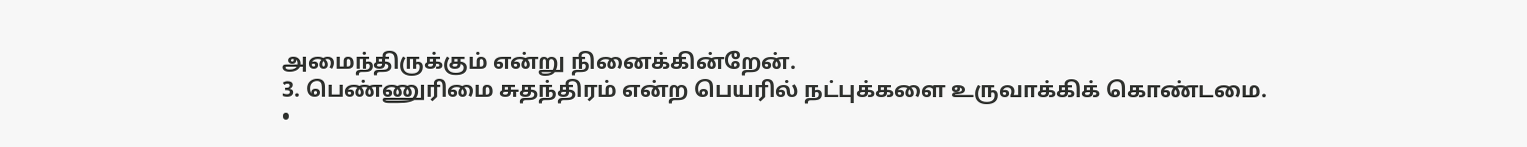அமைந்திருக்கும் என்று நினைக்கின்றேன்.
3. பெண்ணுரிமை சுதந்திரம் என்ற பெயரில் நட்புக்களை உருவாக்கிக் கொண்டமை.
•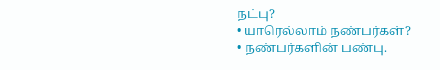நட்பு?
• யாரெல்லாம் நண்பர்கள்?
• நண்பர்களின் பண்பு.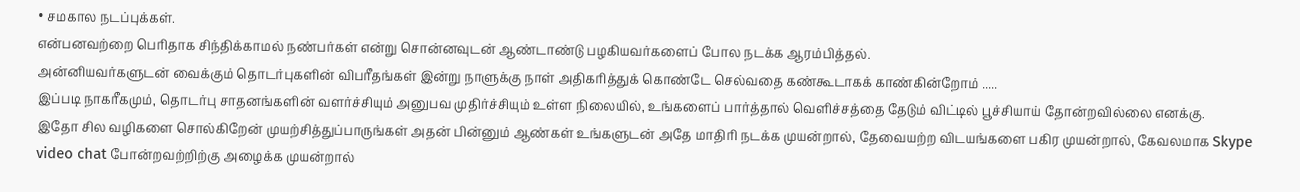• சமகால நடப்புக்கள்.
என்பனவற்றை பெரிதாக சிந்திக்காமல் நண்பர்கள் என்று சொன்னவுடன் ஆண்டாண்டு பழகியவர்களைப் போல நடக்க ஆரம்பித்தல்.
அன்னியவர்களுடன் வைக்கும் தொடர்புகளின் விபரீதங்கள் இன்று நாளுக்கு நாள் அதிகரித்துக் கொண்டே செல்வதை கண்கூடாகக் காண்கின்றோம் .....
இப்படி நாகரீகமும், தொடர்பு சாதனங்களின் வளர்ச்சியும் அனுபவ முதிர்ச்சியும் உள்ள நிலையில், உங்களைப் பார்த்தால் வெளிச்சத்தை தேடும் விட்டில் பூச்சியாய் தோன்றவில்லை எனக்கு.
இதோ சில வழிகளை சொல்கிறேன் முயற்சித்துப்பாருங்கள் அதன் பின்னும் ஆண்கள் உங்களுடன் அதே மாதிரி நடக்க முயன்றால், தேவையற்ற விடயங்களை பகிர முயன்றால், கேவலமாக Skype video chat போன்றவற்றிற்கு அழைக்க முயன்றால்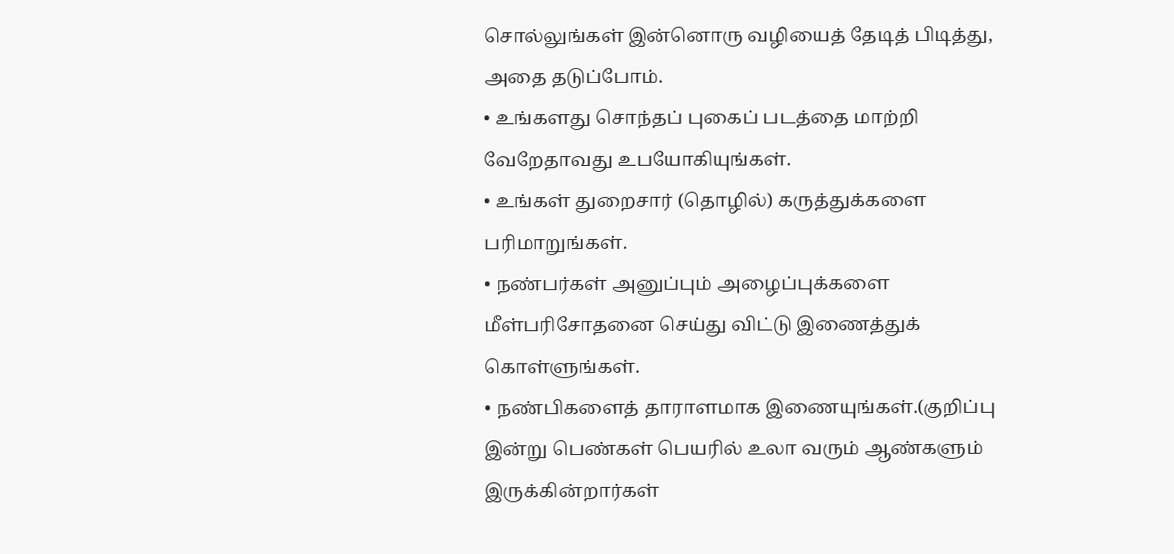சொல்லுங்கள் இன்னொரு வழியைத் தேடித் பிடித்து, அதை தடுப்போம்.
• உங்களது சொந்தப் புகைப் படத்தை மாற்றி வேறேதாவது உபயோகியுங்கள்.
• உங்கள் துறைசார் (தொழில்) கருத்துக்களை பரிமாறுங்கள்.
• நண்பர்கள் அனுப்பும் அழைப்புக்களை மீள்பரிசோதனை செய்து விட்டு இணைத்துக் கொள்ளுங்கள்.
• நண்பிகளைத் தாராளமாக இணையுங்கள்.(குறிப்பு இன்று பெண்கள் பெயரில் உலா வரும் ஆண்களும் இருக்கின்றார்கள்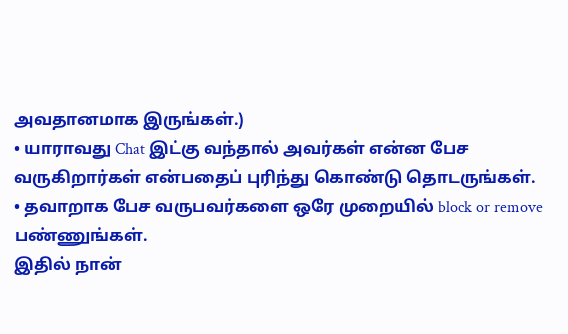அவதானமாக இருங்கள்.)
• யாராவது Chat இட்கு வந்தால் அவர்கள் என்ன பேச வருகிறார்கள் என்பதைப் புரிந்து கொண்டு தொடருங்கள்.
• தவாறாக பேச வருபவர்களை ஒரே முறையில் block or remove பண்ணுங்கள்.
இதில் நான்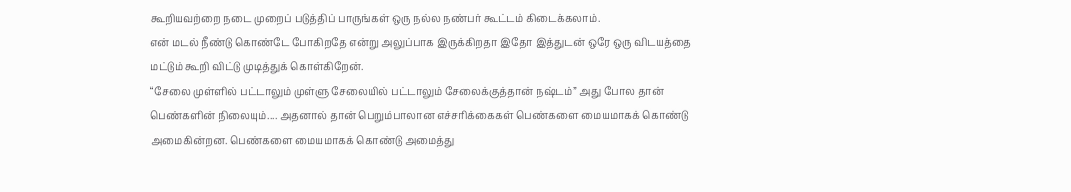கூறியவற்றை நடை முறைப் படுத்திப் பாருங்கள் ஒரு நல்ல நண்பர் கூட்டம் கிடைக்கலாம்.
என் மடல் நீண்டு கொண்டே போகிறதே என்று அலுப்பாக இருக்கிறதா இதோ இத்துடன் ஒரே ஒரு விடயத்தை மட்டும் கூறி விட்டு முடித்துக் கொள்கிறேன்.
“சேலை முள்ளில் பட்டாலும் முள்ளு சேலையில் பட்டாலும் சேலைக்குத்தான் நஷ்டம்” அது போல தான் பெண்களின் நிலையும்.... அதனால் தான் பெறும்பாலான எச்சரிக்கைகள் பெண்களை மையமாகக் கொண்டு அமைகின்றன. பெண்களை மையமாகக் கொண்டு அமைத்து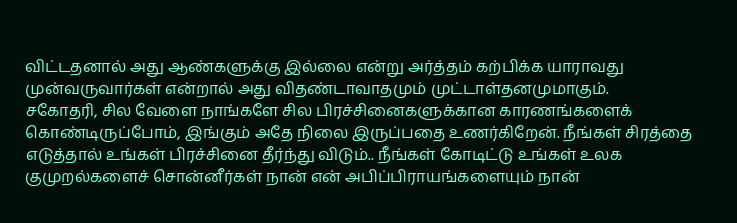விட்டதனால் அது ஆண்களுக்கு இல்லை என்று அர்த்தம் கற்பிக்க யாராவது முன்வருவார்கள் என்றால் அது விதண்டாவாதமும் முட்டாள்தனமுமாகும்.
சகோதரி, சில வேளை நாங்களே சில பிரச்சினைகளுக்கான காரணங்களைக் கொண்டிருப்போம், இங்கும் அதே நிலை இருப்பதை உணர்கிறேன். நீங்கள் சிரத்தை எடுத்தால் உங்கள் பிரச்சினை தீர்ந்து விடும்.. நீங்கள் கோடிட்டு உங்கள் உலக குமுறல்களைச் சொன்னீர்கள் நான் என் அபிப்பிராயங்களையும் நான்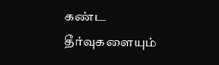கண்ட தீர்வுகளையும்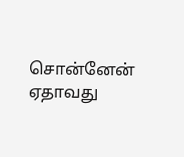சொன்னேன் ஏதாவது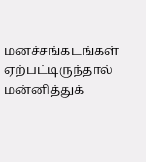மனச்சங்கடங்கள் ஏற்பட்டிருந்தால் மன்னித்துக்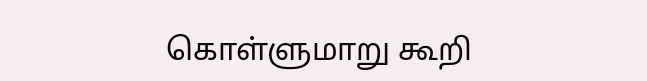கொள்ளுமாறு கூறி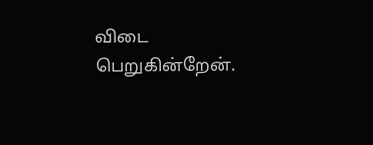விடை பெறுகின்றேன்.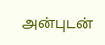அன்புடன்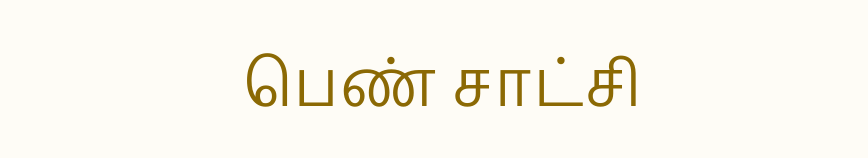பெண் சாட்சி